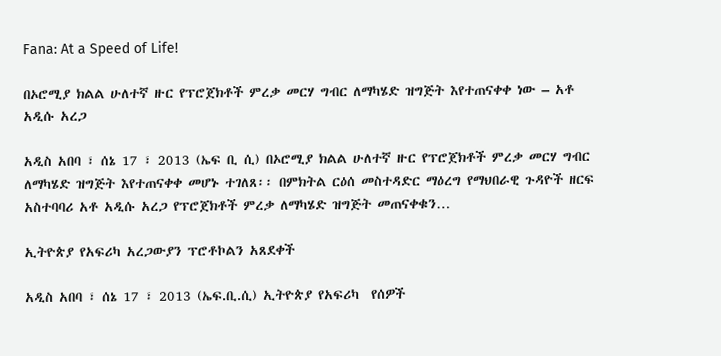Fana: At a Speed of Life!

በኦሮሚያ ክልል ሁለተኛ ዙር የፕሮጀክቶች ምረቃ መርሃ ግብር ለማካሄድ ዝግጅት እየተጠናቀቀ ነው – አቶ አዲሱ አረጋ

አዲስ አበባ ፣ ሰኔ 17 ፣ 2013 (ኤፍ ቢ ሲ) በኦሮሚያ ክልል ሁለተኛ ዙር የፕሮጀክቶች ምረቃ መርሃ ግብር ለማካሄድ ዝግጅት እየተጠናቀቀ መሆኑ ተገለጸ፡፡ በምክትል ርዕሰ መስተዳድር ማዕረግ የማህበራዊ ጉዳዮች ዘርፍ አስተባባሪ አቶ አዲሱ አረጋ የፕሮጀክቶች ምረቃ ለማካሄድ ዝግጅት መጠናቀቁን…

ኢትዮጵያ የአፍሪካ አረጋውያን ፕሮቶኮልን አጸደቀች

አዲስ አበባ ፣ ሰኔ 17 ፣ 2013 (ኤፍ.ቢ.ሲ) ኢትዮጵያ የአፍሪካ  የሰዎች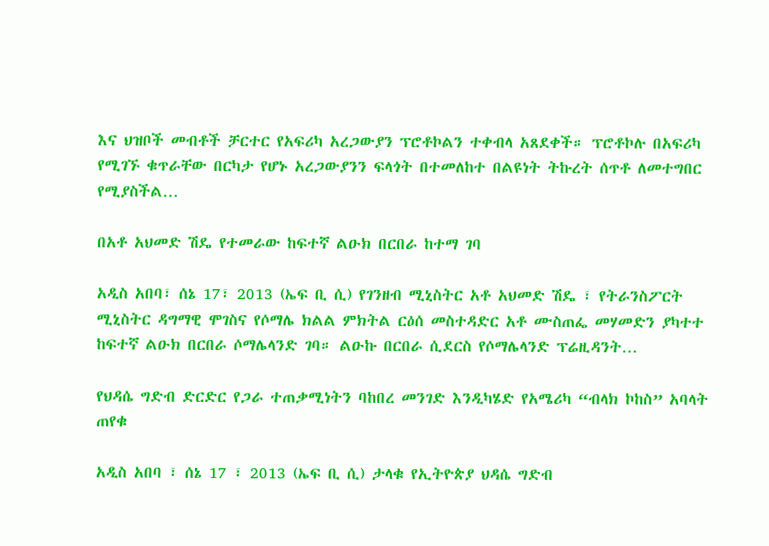እና ህዝቦች መብቶች ቻርተር የአፍሪካ አረጋውያን ፕሮቶኮልን ተቀብላ አጸደቀች። ፕሮቶኮሉ በአፍሪካ የሚገኙ ቁጥራቸው በርካታ የሆኑ አረጋውያንን ፍላጎት በተመለከተ በልዩነት ትኩረት ሰጥቶ ለመተግበር የሚያስችል…

በአቶ አህመድ ሽዴ የተመራው ከፍተኛ ልዑክ በርበራ ከተማ ገባ

አዲስ አበባ፣ ሰኔ 17፣ 2013 (ኤፍ ቢ ሲ) የገንዘብ ሚኒስትር አቶ አህመድ ሽዴ ፣ የትራንስፖርት ሚኒስትር ዳግማዊ ሞገስና የሶማሌ ክልል ምክትል ርዕሰ መስተዳድር አቶ ሙስጠፌ መሃመድን ያካተተ ከፍተኛ ልዑክ በርበራ ሶማሌላንድ ገባ። ልዑኩ በርበራ ሲደርስ የሶማሌላንድ ፕሬዚዳንት…

የህዳሴ ግድብ ድርድር የጋራ ተጠቃሚነትን ባከበረ መንገድ እንዲካሄድ የአሜሪካ “ብላክ ኮከስ” አባላት ጠየቁ

አዲስ አበባ ፣ ሰኔ 17 ፣ 2013 (ኤፍ ቢ ሲ) ታላቁ የኢትዮጵያ ህዳሴ ግድብ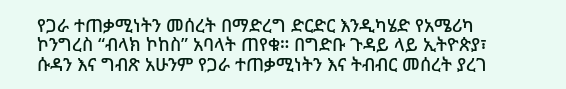የጋራ ተጠቃሚነትን መሰረት በማድረግ ድርድር እንዲካሄድ የአሜሪካ ኮንግረስ “ብላክ ኮከስ” አባላት ጠየቁ። በግድቡ ጉዳይ ላይ ኢትዮጵያ፣ ሱዳን እና ግብጽ አሁንም የጋራ ተጠቃሚነትን እና ትብብር መሰረት ያረገ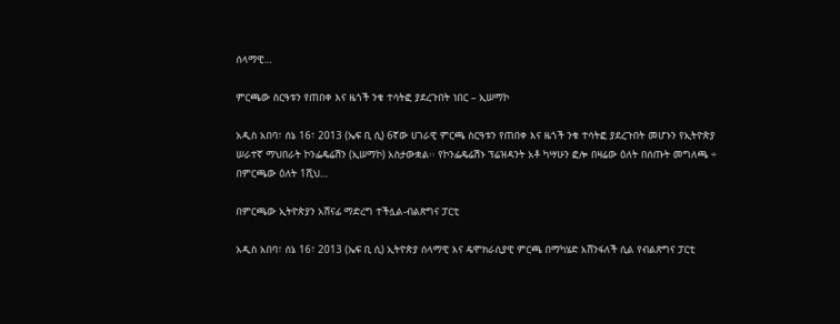ሰላማዊ…

ምርጫው ስርዓቱን የጠበቀ እና ዜጎች ንቁ ተሳትፎ ያደረጉበት ነበር – ኢሠማኮ

አዲስ አበባ፣ ሰኔ 16፣ 2013 (ኤፍ ቢ ሲ) 6ኛው ሀገራዊ ምርጫ ስርዓቱን የጠበቀ እና ዜጎች ንቁ ተሳትፎ ያደረጉበት መሆኑን የኢትዮጵያ ሠራተኛ ማህበራት ኮንፌዴሬሽን (ኢሠማኮ) አስታውቋል፡፡ የኮንፌዴሬሽኑ ፕሬዝዳንት አቶ ካሣሁን ፎሎ በዛሬው ዕለት በሰጡት መግለጫ ÷ በምርጫው ዕለት 1ሺህ…

በምርጫው ኢትዮጵያን አሸናፊ ማድረግ ተችሏል-ብልጽግና ፓርቲ

አዲስ አበባ፣ ሰኔ 16፣ 2013 (ኤፍ ቢ ሲ) ኢትዮጵያ ሰላማዊ እና ዴሞክራሲያዊ ምርጫ በማካሄድ አሸንፋለች ሲል የብልጽግና ፓርቲ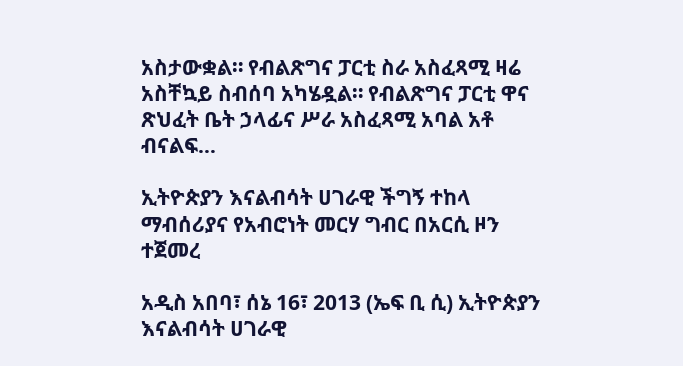አስታውቋል። የብልጽግና ፓርቲ ስራ አስፈጻሚ ዛሬ አስቸኳይ ስብሰባ አካሄዷል። የብልጽግና ፓርቲ ዋና ጽህፈት ቤት ኃላፊና ሥራ አስፈጻሚ አባል አቶ ብናልፍ…

ኢትዮጵያን እናልብሳት ሀገራዊ ችግኝ ተከላ ማብሰሪያና የአብሮነት መርሃ ግብር በአርሲ ዞን ተጀመረ

አዲስ አበባ፣ ሰኔ 16፣ 2013 (ኤፍ ቢ ሲ) ኢትዮጵያን እናልብሳት ሀገራዊ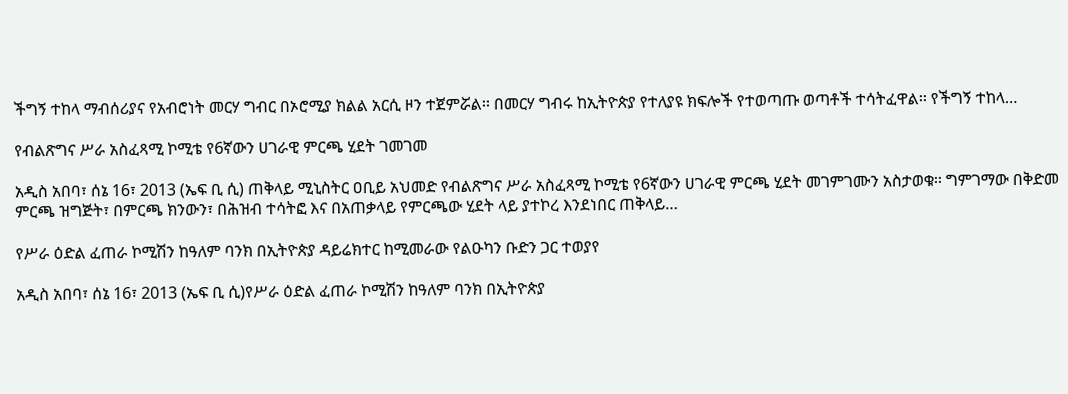ችግኝ ተከላ ማብሰሪያና የአብሮነት መርሃ ግብር በኦሮሚያ ክልል አርሲ ዞን ተጀምሯል፡፡ በመርሃ ግብሩ ከኢትዮጵያ የተለያዩ ክፍሎች የተወጣጡ ወጣቶች ተሳትፈዋል፡፡ የችግኝ ተከላ…

የብልጽግና ሥራ አስፈጻሚ ኮሚቴ የ6ኛውን ሀገራዊ ምርጫ ሂደት ገመገመ

አዲስ አበባ፣ ሰኔ 16፣ 2013 (ኤፍ ቢ ሲ) ጠቅላይ ሚኒስትር ዐቢይ አህመድ የብልጽግና ሥራ አስፈጻሚ ኮሚቴ የ6ኛውን ሀገራዊ ምርጫ ሂደት መገምገሙን አስታወቁ፡፡ ግምገማው በቅድመ ምርጫ ዝግጅት፣ በምርጫ ክንውን፣ በሕዝብ ተሳትፎ እና በአጠቃላይ የምርጫው ሂደት ላይ ያተኮረ እንደነበር ጠቅላይ…

የሥራ ዕድል ፈጠራ ኮሚሽን ከዓለም ባንክ በኢትዮጵያ ዳይሬክተር ከሚመራው የልዑካን ቡድን ጋር ተወያየ

አዲስ አበባ፣ ሰኔ 16፣ 2013 (ኤፍ ቢ ሲ)የሥራ ዕድል ፈጠራ ኮሚሽን ከዓለም ባንክ በኢትዮጵያ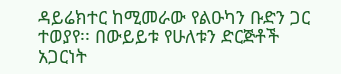ዳይሬክተር ከሚመራው የልዑካን ቡድን ጋር ተወያየ፡፡ በውይይቱ የሁለቱን ድርጅቶች አጋርነት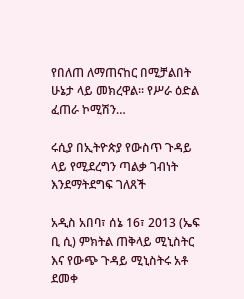የበለጠ ለማጠናከር በሚቻልበት ሁኔታ ላይ መክረዋል፡፡ የሥራ ዕድል ፈጠራ ኮሚሽን…

ሩሲያ በኢትዮጵያ የውስጥ ጉዳይ ላይ የሚደረግን ጣልቃ ገብነት እንደማትደግፍ ገለጸች

አዲስ አበባ፣ ሰኔ 16፣ 2013 (ኤፍ ቢ ሲ) ምክትል ጠቅላይ ሚኒስትር እና የውጭ ጉዳይ ሚኒስትሩ አቶ ደመቀ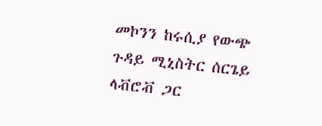መኮንን ከሩሲያ የውጭ ጉዳይ ሚኒስትር ሰርጌይ ላቭሮቭ ጋር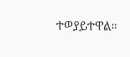ተወያይተዋል፡፡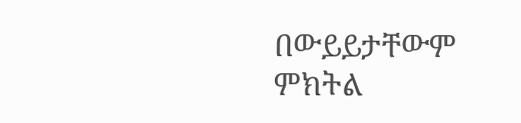በውይይታቸውም ምክትል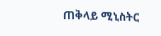ጠቅላይ ሚኒስትር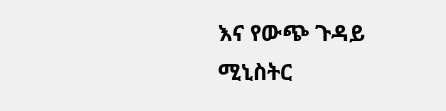እና የውጭ ጉዳይ ሚኒስትር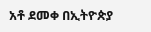አቶ ደመቀ በኢትዮጵያ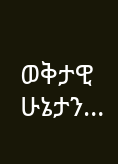ወቅታዊ ሁኔታን…